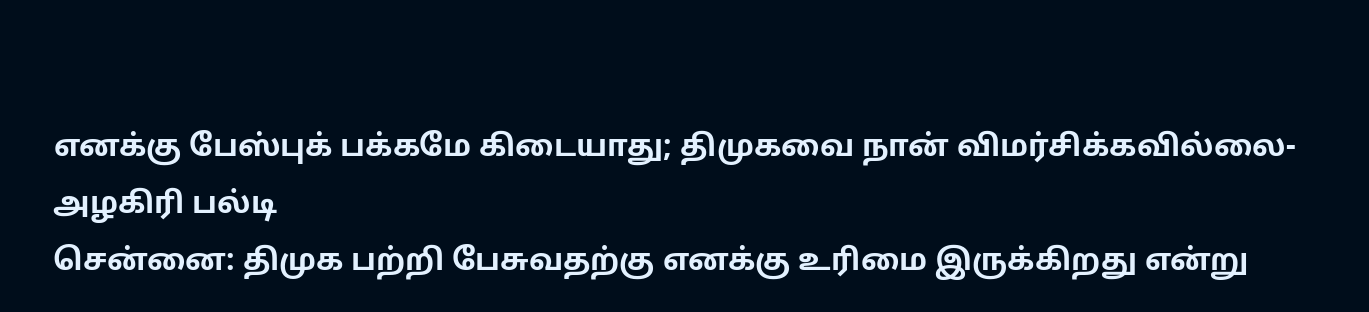எனக்கு பேஸ்புக் பக்கமே கிடையாது; திமுகவை நான் விமர்சிக்கவில்லை- அழகிரி பல்டி
சென்னை: திமுக பற்றி பேசுவதற்கு எனக்கு உரிமை இருக்கிறது என்று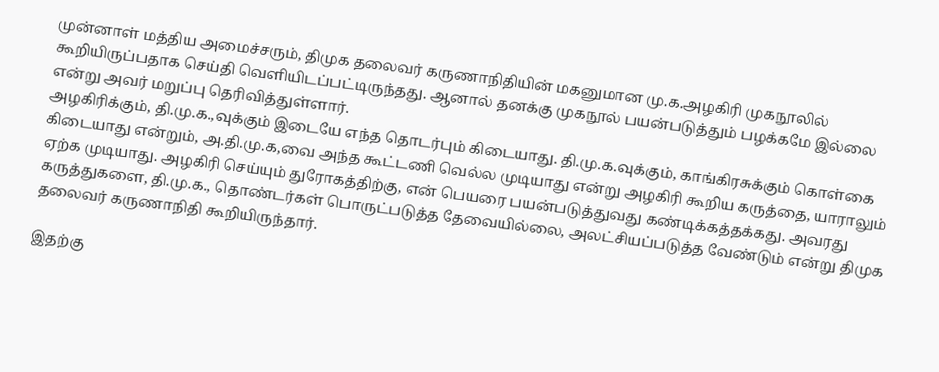முன்னாள் மத்திய அமைச்சரும், திமுக தலைவர் கருணாநிதியின் மகனுமான மு.க.அழகிரி முகநூலில் கூறியிருப்பதாக செய்தி வெளியிடப்பட்டிருந்தது. ஆனால் தனக்கு முகநூல் பயன்படுத்தும் பழக்கமே இல்லை என்று அவர் மறுப்பு தெரிவித்துள்ளார்.
அழகிரிக்கும், தி.மு.க.,வுக்கும் இடையே எந்த தொடர்பும் கிடையாது. தி.மு.க.வுக்கும், காங்கிரசுக்கும் கொள்கை கிடையாது என்றும், அ.தி.மு.க,வை அந்த கூட்டணி வெல்ல முடியாது என்று அழகிரி கூறிய கருத்தை, யாராலும் ஏற்க முடியாது. அழகிரி செய்யும் துரோகத்திற்கு, என் பெயரை பயன்படுத்துவது கண்டிக்கத்தக்கது. அவரது கருத்துகளை, தி.மு.க., தொண்டர்கள் பொருட்படுத்த தேவையில்லை, அலட்சியப்படுத்த வேண்டும் என்று திமுக தலைவர் கருணாநிதி கூறியிருந்தார்.

இதற்கு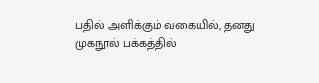பதில் அளிக்கும் வகையில், தனது முகநூல் பக்கத்தில்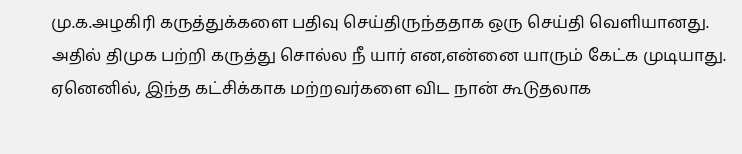மு.க.அழகிரி கருத்துக்களை பதிவு செய்திருந்ததாக ஒரு செய்தி வெளியானது. அதில் திமுக பற்றி கருத்து சொல்ல நீ யார் என,என்னை யாரும் கேட்க முடியாது. ஏனெனில், இந்த கட்சிக்காக மற்றவர்களை விட நான் கூடுதலாக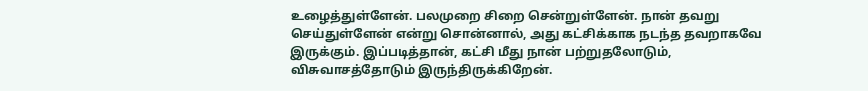உழைத்துள்ளேன். பலமுறை சிறை சென்றுள்ளேன். நான் தவறு செய்துள்ளேன் என்று சொன்னால், அது கட்சிக்காக நடந்த தவறாகவே இருக்கும். இப்படித்தான், கட்சி மீது நான் பற்றுதலோடும், விசுவாசத்தோடும் இருந்திருக்கிறேன்.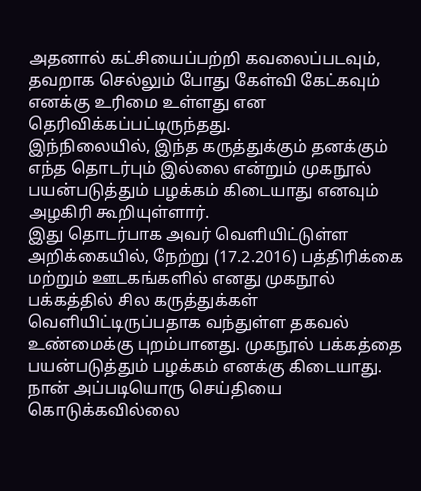அதனால் கட்சியைப்பற்றி கவலைப்படவும், தவறாக செல்லும் போது கேள்வி கேட்கவும் எனக்கு உரிமை உள்ளது என தெரிவிக்கப்பட்டிருந்தது.
இந்நிலையில், இந்த கருத்துக்கும் தனக்கும் எந்த தொடர்பும் இல்லை என்றும் முகநூல் பயன்படுத்தும் பழக்கம் கிடையாது எனவும் அழகிரி கூறியுள்ளார்.
இது தொடர்பாக அவர் வெளியிட்டுள்ள அறிக்கையில், நேற்று (17.2.2016) பத்திரிக்கை மற்றும் ஊடகங்களில் எனது முகநூல் பக்கத்தில் சில கருத்துக்கள் வெளியிட்டிருப்பதாக வந்துள்ள தகவல் உண்மைக்கு புறம்பானது. முகநூல் பக்கத்தை பயன்படுத்தும் பழக்கம் எனக்கு கிடையாது. நான் அப்படியொரு செய்தியை கொடுக்கவில்லை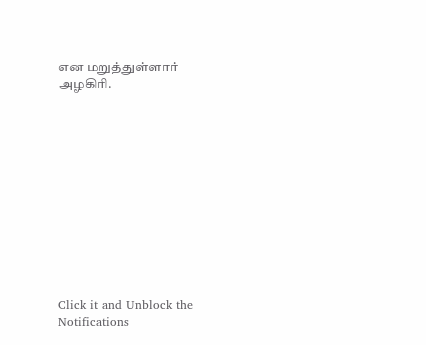என மறுத்துள்ளார் அழகிரி.












Click it and Unblock the Notifications